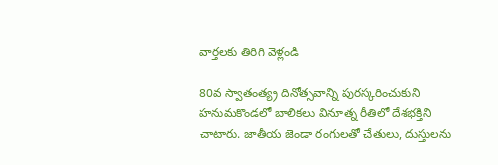వార్తలకు తిరిగి వెళ్లండి

80వ స్వాతంత్య్ర దినోత్సవాన్ని పురస్కరించుకుని హనుమకొండలో బాలికలు వినూత్న రీతిలో దేశభక్తిని చాటారు. జాతీయ జెండా రంగులతో చేతులు, దుస్తులను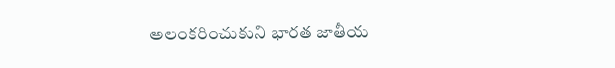అలంకరించుకుని భారత జాతీయ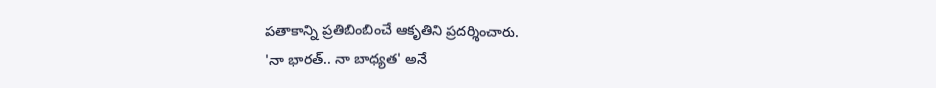పతాకాన్ని ప్రతిబింబించే ఆకృతిని ప్రదర్శించారు.
'నా భారత్.. నా బాధ్యత' అనే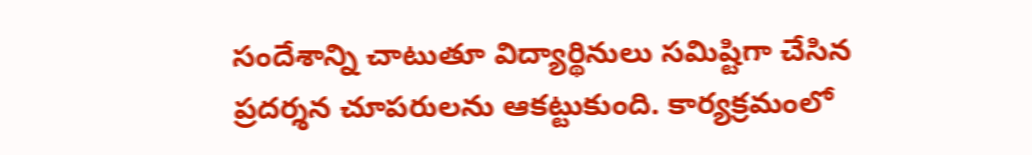సందేశాన్ని చాటుతూ విద్యార్థినులు సమిష్టిగా చేసిన ప్రదర్శన చూపరులను ఆకట్టుకుంది. కార్యక్రమంలో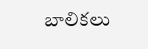బాలికలు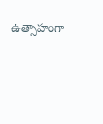ఉత్సాహంగా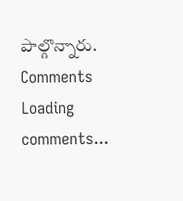పాల్గొన్నారు.
Comments
Loading comments...